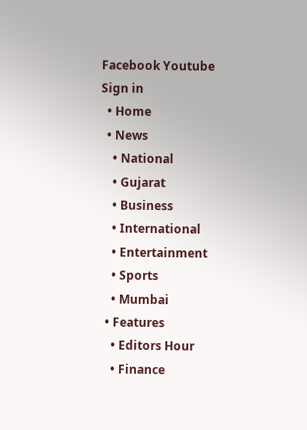Facebook Youtube
Sign in
  • Home
  • News
    • National
    • Gujarat
    • Business
    • International
    • Entertainment
    • Sports
    • Mumbai
  • Features
    • Editors Hour
    • Finance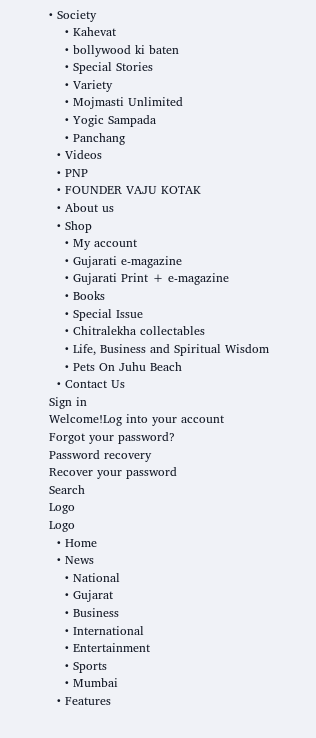• Society
    • Kahevat
    • bollywood ki baten
    • Special Stories
    • Variety
    • Mojmasti Unlimited
    • Yogic Sampada
    • Panchang
  • Videos
  • PNP
  • FOUNDER VAJU KOTAK
  • About us
  • Shop
    • My account
    • Gujarati e-magazine
    • Gujarati Print + e-magazine
    • Books
    • Special Issue
    • Chitralekha collectables
    • Life, Business and Spiritual Wisdom
    • Pets On Juhu Beach
  • Contact Us
Sign in
Welcome!Log into your account
Forgot your password?
Password recovery
Recover your password
Search
Logo
Logo
  • Home
  • News
    • National
    • Gujarat
    • Business
    • International
    • Entertainment
    • Sports
    • Mumbai
  • Features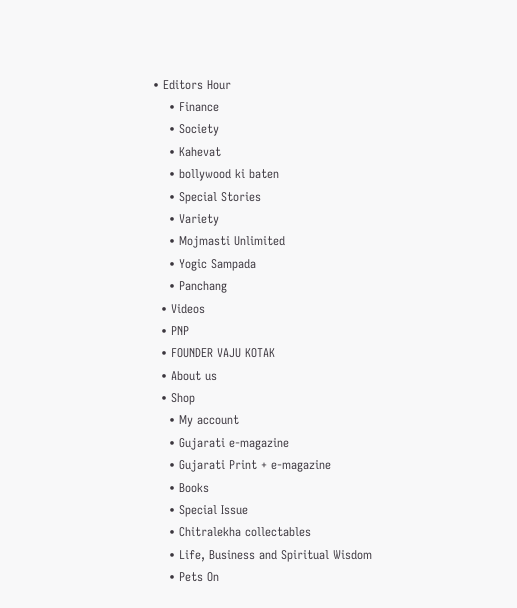• Editors Hour
    • Finance
    • Society
    • Kahevat
    • bollywood ki baten
    • Special Stories
    • Variety
    • Mojmasti Unlimited
    • Yogic Sampada
    • Panchang
  • Videos
  • PNP
  • FOUNDER VAJU KOTAK
  • About us
  • Shop
    • My account
    • Gujarati e-magazine
    • Gujarati Print + e-magazine
    • Books
    • Special Issue
    • Chitralekha collectables
    • Life, Business and Spiritual Wisdom
    • Pets On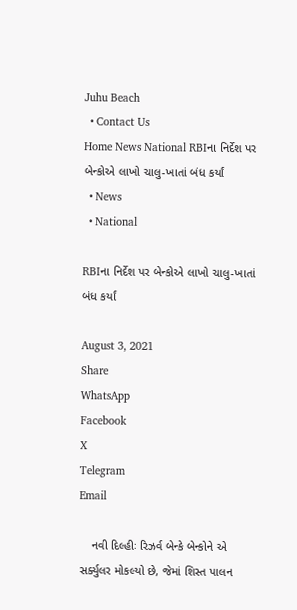Juhu Beach
  • Contact Us
Home News National RBIના નિર્દેશ પર બેન્કોએ લાખો ચાલુ-ખાતાં બંધ કર્યાં
  • News
  • National

RBIના નિર્દેશ પર બેન્કોએ લાખો ચાલુ-ખાતાં બંધ કર્યાં

August 3, 2021
Share
WhatsApp
Facebook
X
Telegram
Email

    નવી દિલ્હીઃ રિઝર્વ બેન્કે બેન્કોને એ સર્ક્યુલર મોકલ્યો છે, જેમાં શિસ્ત પાલન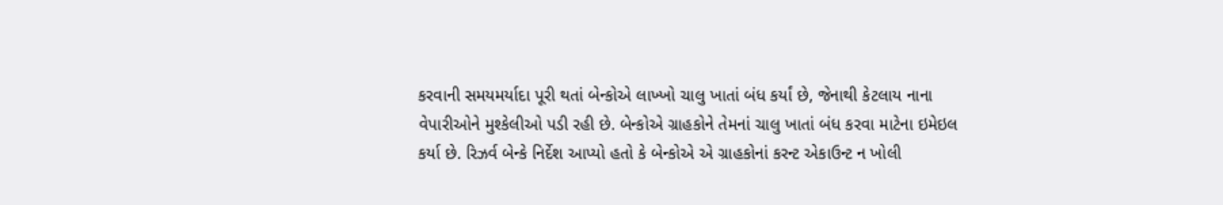કરવાની સમયમર્યાદા પૂરી થતાં બેન્કોએ લાખ્ખો ચાલુ ખાતાં બંધ કર્યાં છે, જેનાથી કેટલાય નાના વેપારીઓને મુશ્કેલીઓ પડી રહી છે. બેન્કોએ ગ્રાહકોને તેમનાં ચાલુ ખાતાં બંધ કરવા માટેના ઇમેઇલ કર્યા છે. રિઝર્વ બેન્કે નિર્દેશ આપ્યો હતો કે બેન્કોએ એ ગ્રાહકોનાં કરન્ટ એકાઉન્ટ ન ખોલી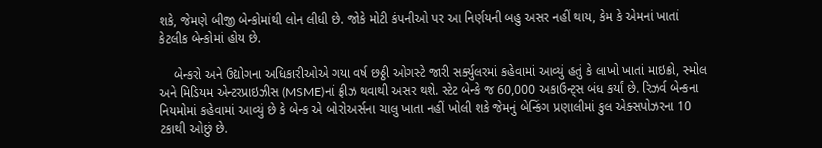શકે, જેમણે બીજી બેન્કોમાંથી લોન લીધી છે. જોકે મોટી કંપનીઓ પર આ નિર્ણયની બહુ અસર નહીં થાય, કેમ કે એમનાં ખાતાં કેટલીક બેન્કોમાં હોય છે.

    બેન્કરો અને ઉદ્યોગના અધિકારીઓએ ગયા વર્ષ છઠ્ઠી ઓગસ્ટે જારી સર્ક્યુલરમાં કહેવામાં આવ્યું હતું કે લાખો ખાતાં માઇક્રો, સ્મોલ અને મિડિયમ એન્ટરપ્રાઇઝીસ (MSME)નાં ફ્રીઝ થવાથી અસર થશે. સ્ટેટ બેન્કે જ 60,000 અકાઉન્ટ્સ બંધ કર્યાં છે. રિઝર્વ બેન્કના નિયમોમાં કહેવામાં આવ્યું છે કે બેન્ક એ બોરોઅર્સના ચાલુ ખાતા નહીં ખોલી શકે જેમનું બેન્કિંગ પ્રણાલીમાં કુલ એક્સપોઝરના 10 ટકાથી ઓછું છે.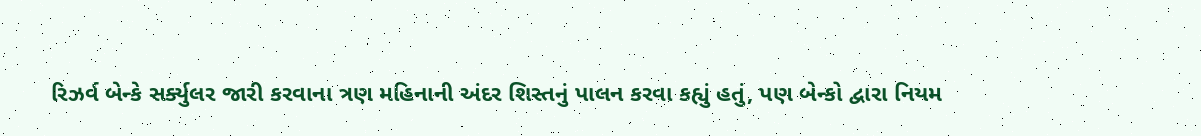રિઝર્વ બેન્કે સર્ક્યુલર જારી કરવાના ત્રણ મહિનાની અંદર શિસ્તનું પાલન કરવા કહ્યું હતું, પણ બેન્કો દ્વારા નિયમ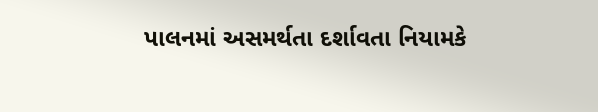પાલનમાં અસમર્થતા દર્શાવતા નિયામકે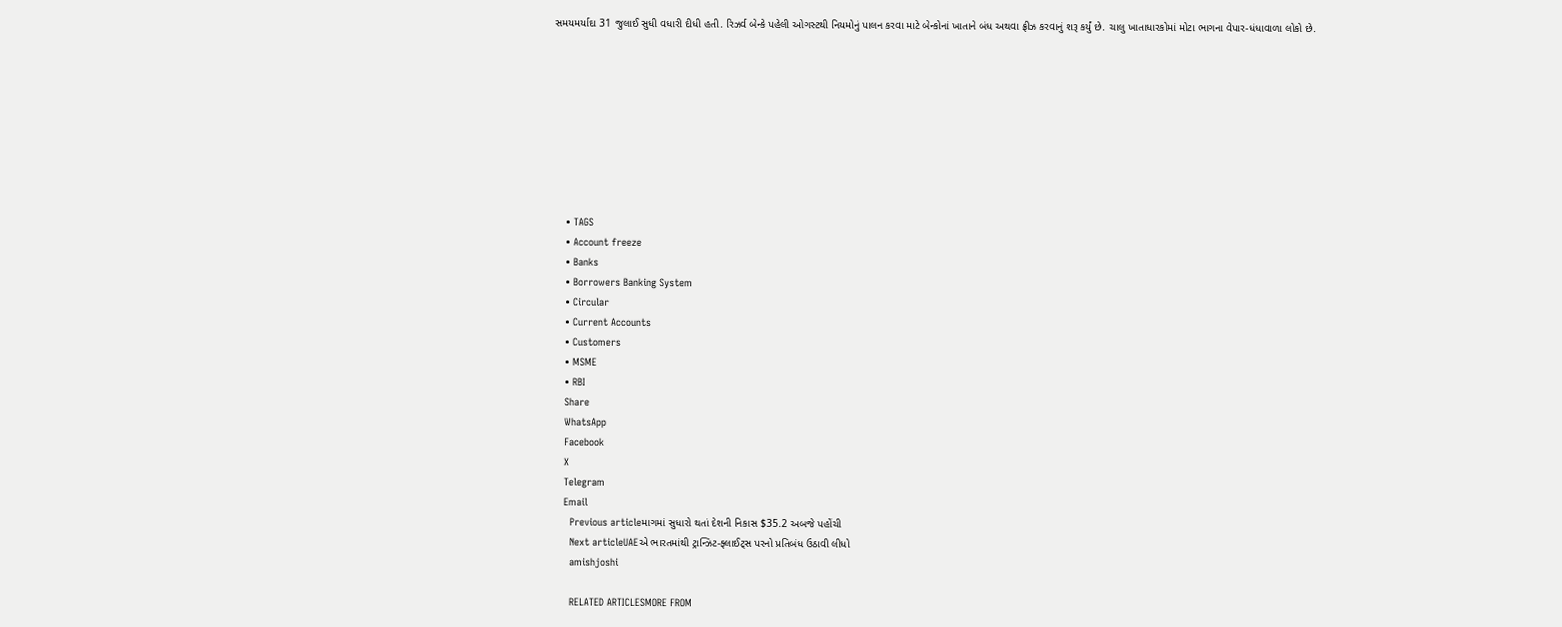સમયમર્યાદા 31 જુલાઈ સુધી વધારી દીધી હતી. રિઝર્વ બેન્કે પહેલી ઓગસ્ટથી નિયમોનું પાલન કરવા માટે બેન્કોનાં ખાતાને બંધ અથવા ફ્રીઝ કરવાનું શરૂ કર્યું છે. ચાલુ ખાતાધારકોમાં મોટા ભાગના વેપાર-ધંધાવાળા લોકો છે.









    • TAGS
    • Account freeze
    • Banks
    • Borrowers Banking System
    • Circular
    • Current Accounts
    • Customers
    • MSME
    • RBI
    Share
    WhatsApp
    Facebook
    X
    Telegram
    Email
      Previous articleમાગમાં સુધારો થતાં દેશની નિકાસ $35.2 અબજે પહોંચી
      Next articleUAEએ ભારતમાંથી ટ્રાન્ઝિટ-ફ્લાઈટ્સ પરનો પ્રતિબંધ ઉઠાવી લીધો
      amishjoshi

      RELATED ARTICLESMORE FROM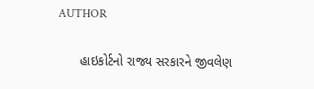AUTHOR

      હાઇકોર્ટનો રાજ્ય સરકારને જીવલેણ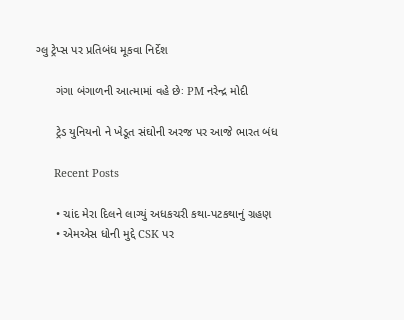ગ્લુ ટ્રેપ્સ પર પ્રતિબંધ મૂકવા નિર્દેશ

      ગંગા બંગાળની આત્મામાં વહે છેઃ PM નરેન્દ્ર મોદી

      ટ્રેડ યુનિયનો ને ખેડૂત સંઘોની અરજ પર આજે ભારત બંધ

      Recent Posts

      • ચાંદ મેરા દિલને લાગ્યું અધકચરી કથા-પટકથાનું ગ્રહણ
      • એમએસ ધોની મુદ્દે CSK પર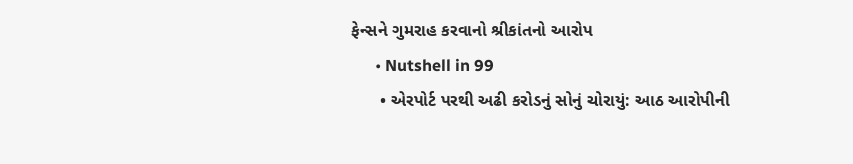ફેન્સને ગુમરાહ કરવાનો શ્રીકાંતનો આરોપ
      • Nutshell in 99
      • એરપોર્ટ પરથી અઢી કરોડનું સોનું ચોરાયું: આઠ આરોપીની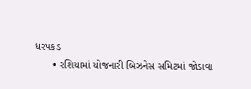ધરપકડ
      • રશિયામાં યોજનારી બિઝનેસ સમિટમાં જોડાવા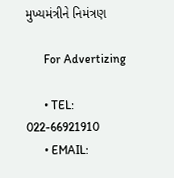મુખ્યમંત્રીને નિમંત્રણ

      For Advertizing

      • TEL: 022-66921910
      • EMAIL: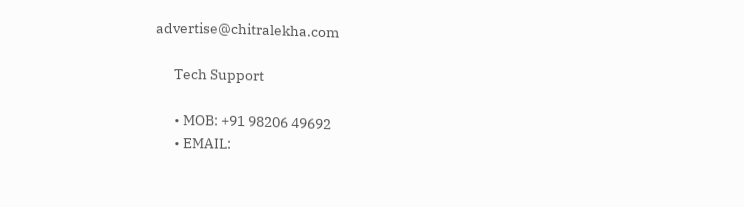advertise@chitralekha.com

      Tech Support

      • MOB: +91 98206 49692
      • EMAIL: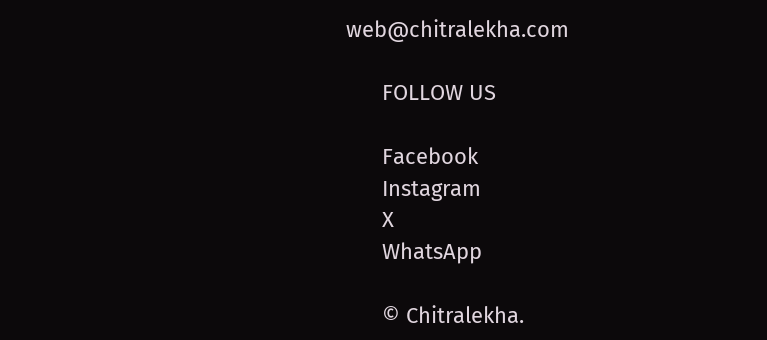web@chitralekha.com

      FOLLOW US

      Facebook
      Instagram
      X
      WhatsApp

      © Chitralekha.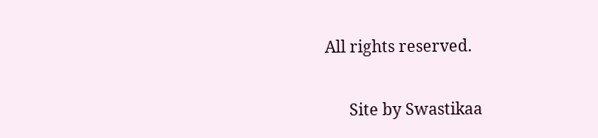All rights reserved.

      Site by Swastikaa